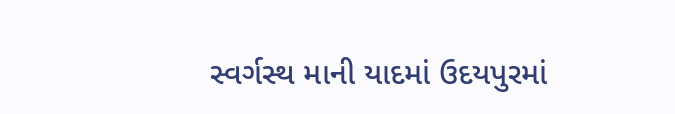સ્વર્ગસ્થ માની યાદમાં ઉદયપુરમાં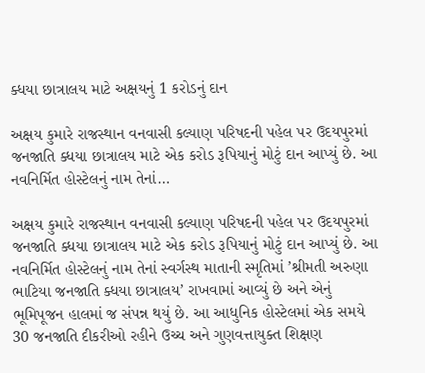ક્ધયા છાત્રાલય માટે અક્ષયનું 1 કરોડનું દાન

અક્ષય કુમારે રાજસ્થાન વનવાસી કલ્યાણ પરિષદની પહેલ પર ઉદયપુરમાં જનજાતિ ક્ધયા છાત્રાલય માટે એક કરોડ રૂપિયાનું મોટું દાન આપ્યું છે. આ નવનિર્મિત હોસ્ટેલનું નામ તેનાં…

અક્ષય કુમારે રાજસ્થાન વનવાસી કલ્યાણ પરિષદની પહેલ પર ઉદયપુરમાં જનજાતિ ક્ધયા છાત્રાલય માટે એક કરોડ રૂપિયાનું મોટું દાન આપ્યું છે. આ નવનિર્મિત હોસ્ટેલનું નામ તેનાં સ્વર્ગસ્થ માતાની સ્મૃતિમાં ’શ્રીમતી અરુણા ભાટિયા જનજાતિ ક્ધયા છાત્રાલય’ રાખવામાં આવ્યું છે અને એનું ભૂમિપૂજન હાલમાં જ સંપન્ન થયું છે. આ આધુનિક હોસ્ટેલમાં એક સમયે 30 જનજાતિ દીકરીઓ રહીને ઉચ્ચ અને ગુણવત્તાયુક્ત શિક્ષણ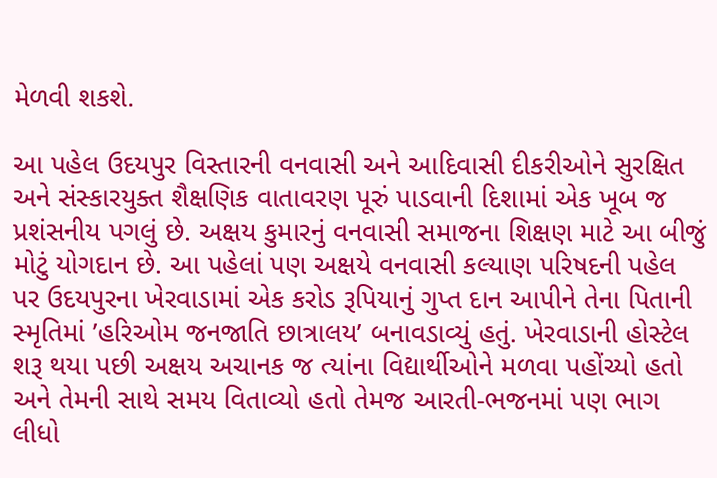મેળવી શકશે.

આ પહેલ ઉદયપુર વિસ્તારની વનવાસી અને આદિવાસી દીકરીઓને સુરક્ષિત અને સંસ્કારયુક્ત શૈક્ષણિક વાતાવરણ પૂરું પાડવાની દિશામાં એક ખૂબ જ પ્રશંસનીય પગલું છે. અક્ષય કુમારનું વનવાસી સમાજના શિક્ષણ માટે આ બીજું મોટું યોગદાન છે. આ પહેલાં પણ અક્ષયે વનવાસી કલ્યાણ પરિષદની પહેલ પર ઉદયપુરના ખેરવાડામાં એક કરોડ રૂપિયાનું ગુપ્ત દાન આપીને તેના પિતાની સ્મૃતિમાં ’હરિઓમ જનજાતિ છાત્રાલય’ બનાવડાવ્યું હતું. ખેરવાડાની હોસ્ટેલ શરૂ થયા પછી અક્ષય અચાનક જ ત્યાંના વિદ્યાર્થીઓને મળવા પહોંચ્યો હતો અને તેમની સાથે સમય વિતાવ્યો હતો તેમજ આરતી-ભજનમાં પણ ભાગ લીધો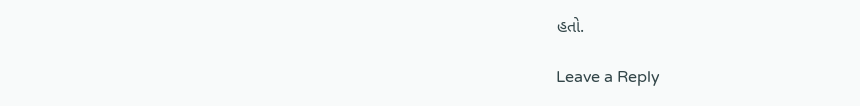હતો.

Leave a Reply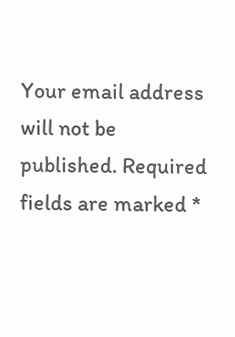Your email address will not be published. Required fields are marked *